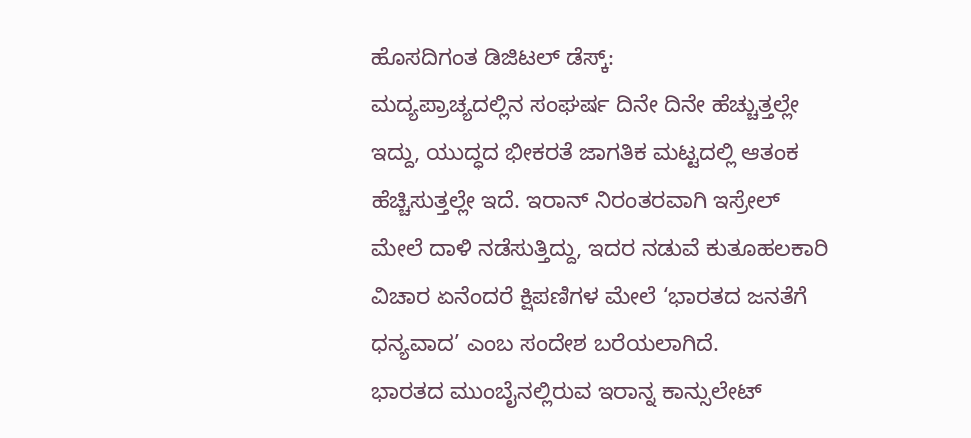ಹೊಸದಿಗಂತ ಡಿಜಿಟಲ್ ಡೆಸ್ಕ್:
ಮದ್ಯಪ್ರಾಚ್ಯದಲ್ಲಿನ ಸಂಘರ್ಷ ದಿನೇ ದಿನೇ ಹೆಚ್ಚುತ್ತಲ್ಲೇ ಇದ್ದು, ಯುದ್ಧದ ಭೀಕರತೆ ಜಾಗತಿಕ ಮಟ್ಟದಲ್ಲಿ ಆತಂಕ ಹೆಚ್ಚಿಸುತ್ತಲ್ಲೇ ಇದೆ. ಇರಾನ್ ನಿರಂತರವಾಗಿ ಇಸ್ರೇಲ್ ಮೇಲೆ ದಾಳಿ ನಡೆಸುತ್ತಿದ್ದು, ಇದರ ನಡುವೆ ಕುತೂಹಲಕಾರಿ ವಿಚಾರ ಏನೆಂದರೆ ಕ್ಷಿಪಣಿಗಳ ಮೇಲೆ ‘ಭಾರತದ ಜನತೆಗೆ ಧನ್ಯವಾದ’ ಎಂಬ ಸಂದೇಶ ಬರೆಯಲಾಗಿದೆ.
ಭಾರತದ ಮುಂಬೈನಲ್ಲಿರುವ ಇರಾನ್ನ ಕಾನ್ಸುಲೇಟ್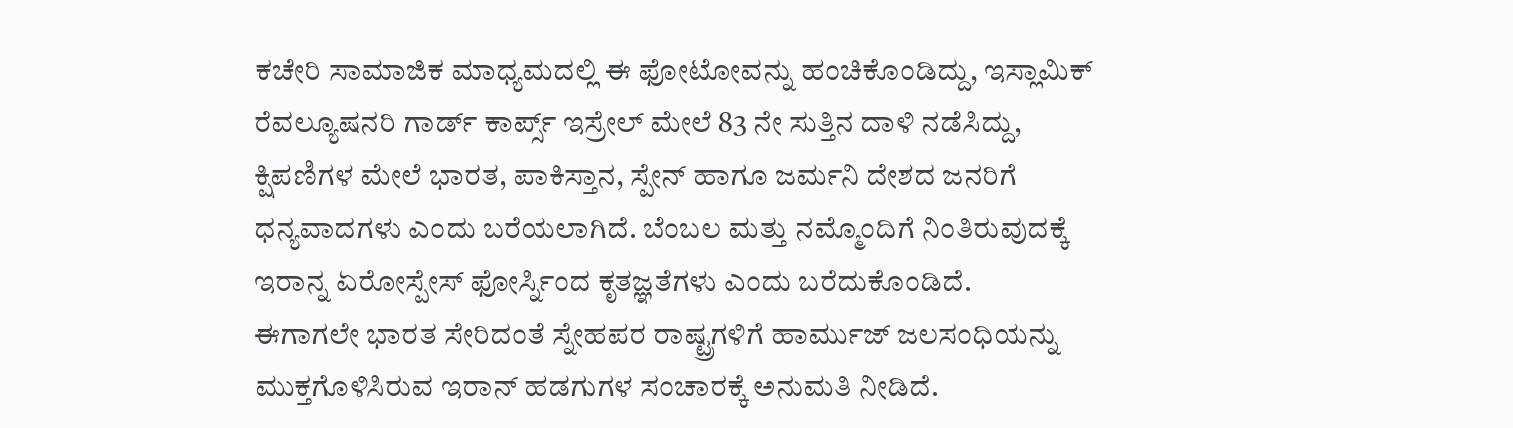ಕಚೇರಿ ಸಾಮಾಜಿಕ ಮಾಧ್ಯಮದಲ್ಲಿ ಈ ಫೋಟೋವನ್ನು ಹಂಚಿಕೊಂಡಿದ್ದು, ಇಸ್ಲಾಮಿಕ್ ರೆವಲ್ಯೂಷನರಿ ಗಾರ್ಡ್ ಕಾರ್ಪ್ಸ್ ಇಸ್ರೇಲ್ ಮೇಲೆ 83 ನೇ ಸುತ್ತಿನ ದಾಳಿ ನಡೆಸಿದ್ದು, ಕ್ಷಿಪಣಿಗಳ ಮೇಲೆ ಭಾರತ, ಪಾಕಿಸ್ತಾನ, ಸ್ಪೇನ್ ಹಾಗೂ ಜರ್ಮನಿ ದೇಶದ ಜನರಿಗೆ ಧನ್ಯವಾದಗಳು ಎಂದು ಬರೆಯಲಾಗಿದೆ. ಬೆಂಬಲ ಮತ್ತು ನಮ್ಮೊಂದಿಗೆ ನಿಂತಿರುವುದಕ್ಕೆ ಇರಾನ್ನ ಏರೋಸ್ಪೇಸ್ ಫೋರ್ಸ್ನಿಂದ ಕೃತಜ್ಞತೆಗಳು ಎಂದು ಬರೆದುಕೊಂಡಿದೆ.
ಈಗಾಗಲೇ ಭಾರತ ಸೇರಿದಂತೆ ಸ್ನೇಹಪರ ರಾಷ್ಟ್ರಗಳಿಗೆ ಹಾರ್ಮುಜ್ ಜಲಸಂಧಿಯನ್ನು ಮುಕ್ತಗೊಳಿಸಿರುವ ಇರಾನ್ ಹಡಗುಗಳ ಸಂಚಾರಕ್ಕೆ ಅನುಮತಿ ನೀಡಿದೆ.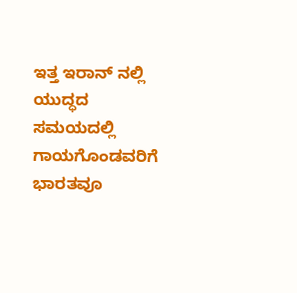ಇತ್ತ ಇರಾನ್ ನಲ್ಲಿ ಯುದ್ಧದ ಸಮಯದಲ್ಲಿ ಗಾಯಗೊಂಡವರಿಗೆ ಭಾರತವೂ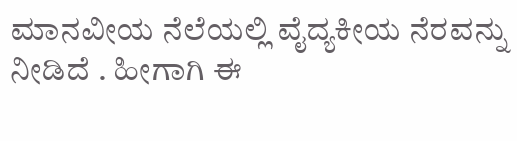ಮಾನವೀಯ ನೆಲೆಯಲ್ಲಿ ವೈದ್ಯಕೀಯ ನೆರವನ್ನು ನೀಡಿದೆ . ಹೀಗಾಗಿ ಈ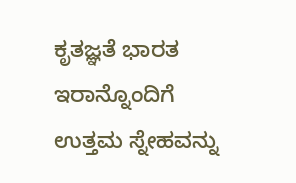ಕೃತಜ್ಞತೆ ಭಾರತ ಇರಾನ್ನೊಂದಿಗೆ ಉತ್ತಮ ಸ್ನೇಹವನ್ನು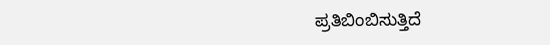ಪ್ರತಿಬಿಂಬಿಸುತ್ತಿದೆ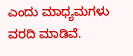ಎಂದು ಮಾಧ್ಯಮಗಳು ವರದಿ ಮಾಡಿವೆ.